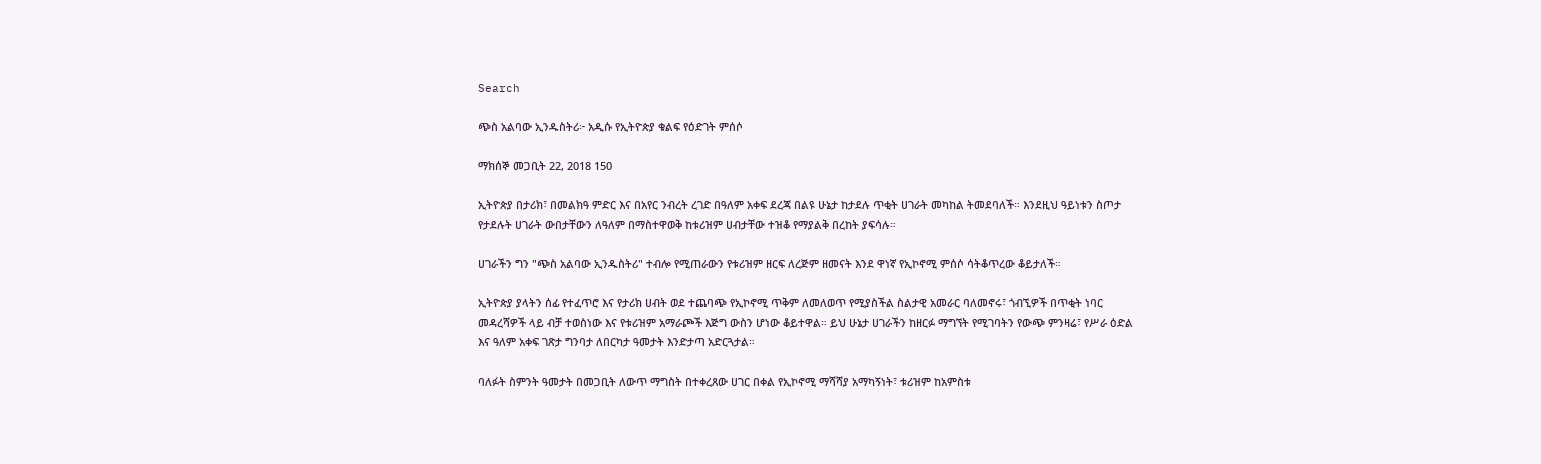Search

ጭስ አልባው ኢንዱስትሪ፦ አዲሱ የኢትዮጵያ ቁልፍ የዕድገት ምሰሶ

ማክሰኞ መጋቢት 22, 2018 150

ኢትዮጵያ በታሪክ፣ በመልክዓ ምድር እና በአየር ንብረት ረገድ በዓለም አቀፍ ደረጃ በልዩ ሁኔታ ከታደሉ ጥቂት ሀገራት መካከል ትመደባለች። እንደዚህ ዓይነቱን ስጦታ የታደሉት ሀገራት ውበታቸውን ለዓለም በማስተዋወቅ ከቱሪዝም ሀብታቸው ተዝቆ የማያልቅ በረከት ያፍሳሉ።

ሀገራችን ግን "ጭስ አልባው ኢንዱስትሪ" ተብሎ የሚጠራውን የቱሪዝም ዘርፍ ለረጅም ዘመናት እንደ ዋነኛ የኢኮኖሚ ምሰሶ ሳትቆጥረው ቆይታለች።

ኢትዮጵያ ያላትን ሰፊ የተፈጥሮ እና የታሪክ ሀብት ወደ ተጨባጭ የኢኮኖሚ ጥቅም ለመለወጥ የሚያስችል ስልታዊ አመራር ባለመኖሩ፣ ጎብኚዎች በጥቂት ነባር መዳረሻዎች ላይ ብቻ ተወስነው እና የቱሪዝም አማራጮች እጅግ ውስን ሆነው ቆይተዋል። ይህ ሁኔታ ሀገራችን ከዘርፉ ማግኘት የሚገባትን የውጭ ምንዛሬ፣ የሥራ ዕድል እና ዓለም አቀፍ ገጽታ ግንባታ ለበርካታ ዓመታት እንድታጣ አድርጓታል።

ባለፉት ስምንት ዓመታት በመጋቢት ለውጥ ማግስት በተቀረጸው ሀገር በቀል የኢኮኖሚ ማሻሻያ አማካኝነት፣ ቱሪዝም ከአምስቱ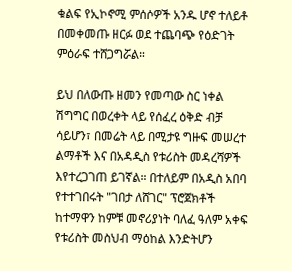ቁልፍ የኢኮኖሚ ምሰሶዎች አንዱ ሆኖ ተለይቶ በመቀመጡ ዘርፉ ወደ ተጨባጭ የዕድገት ምዕራፍ ተሸጋግሯል።

ይህ በለውጡ ዘመን የመጣው ስር ነቀል ሽግግር በወረቀት ላይ የሰፈረ ዕቅድ ብቻ ሳይሆን፣ በመሬት ላይ በሚታዩ ግዙፍ መሠረተ ልማቶች እና በአዳዲስ የቱሪስት መዳረሻዎች እየተረጋገጠ ይገኛል። በተለይም በአዲስ አበባ የተተገበሩት "ገበታ ለሸገር" ፕሮጀክቶች ከተማዋን ከምቹ መኖሪያነት ባለፈ ዓለም አቀፍ የቱሪስት መስህብ ማዕከል እንድትሆን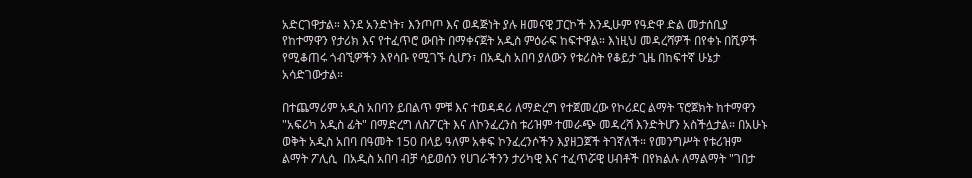አድርገዋታል። እንደ አንድነት፣ እንጦጦ እና ወዳጅነት ያሉ ዘመናዊ ፓርኮች እንዲሁም የዓድዋ ድል መታሰቢያ የከተማዋን የታሪክ እና የተፈጥሮ ውበት በማቀናጀት አዲስ ምዕራፍ ከፍተዋል። እነዚህ መዳረሻዎች በየቀኑ በሺዎች የሚቆጠሩ ጎብኚዎችን እየሳቡ የሚገኙ ሲሆን፣ በአዲስ አበባ ያለውን የቱሪስት የቆይታ ጊዜ በከፍተኛ ሁኔታ አሳድገውታል።

በተጨማሪም አዲስ አበባን ይበልጥ ምቹ እና ተወዳዳሪ ለማድረግ የተጀመረው የኮሪደር ልማት ፕሮጀክት ከተማዋን "አፍሪካ አዲስ ፊት" በማድረግ ለስፖርት እና ለኮንፈረንስ ቱሪዝም ተመራጭ መዳረሻ እንድትሆን አስችሏታል። በአሁኑ ወቅት አዲስ አበባ በዓመት 150 በላይ ዓለም አቀፍ ኮንፈረንሶችን እያዘጋጀች ትገኛለች። የመንግሥት የቱሪዝም ልማት ፖሊሲ  በአዲስ አበባ ብቻ ሳይወሰን የሀገራችንን ታሪካዊ እና ተፈጥሯዊ ሀብቶች በየክልሉ ለማልማት "ገበታ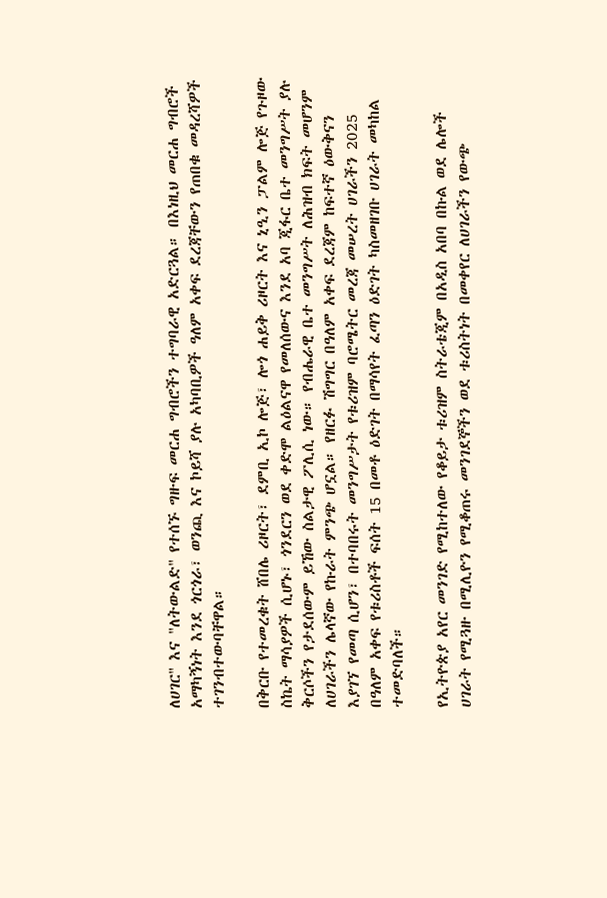ለሀገር" እና "ለትውልድ" የተሰኙ ግዙፍ መርሐ ግብሮችን ተግባራዊ አድርጓል። በእነዚህ መርሐ ግብሮች አማካኝነት እንደ ጎርጎራ፣ ወንጪ እና ኮይሻ ያሉ አካባቢዎች ዓለም አቀፍ ደረጃቸውን የጠበቁ መዳረሻዎች ተገንብተውባቸዋል።

በቅርቡ የተመረቁት ሸበሌ ሪዞርት፣ ደምቢ ኢኮ ሎጅ፣ ሎጎ ሐይቅ ሪዞርት እና ኒዒን ፓልም ሎጅ የጉዞው ስኬት ማሳያዎች ሲሆኑ፣ ጎንደርን ወደ ቀድሞ ልዕልናዋ የመለሰውና እንደ አባ ጂፋር ቤተ መንግሥት ያሉ ቅርሶችን የታደሰውም ይኸው ስልታዊ ፖሊሲ ነው። የብሔራዊ ቤተ መንግሥት ለሕዝብ ክፍት መሆንም ለሀገራችን ሌላኛው የኩራት ምንጭ ሆኗል። የዘርፉ ሽግግር በዓለም አቀፍ ደረጃም ከፍተኛ ዕውቅናን እያገኘ የመጣ ሲሆን፣ በተባበሩት መንግሥታት የቱሪዝም ባሮሜትር መረጃ መሠረት ሀገራችን 2025 በዓለም አቀፍ የቱሪስቶች ፍሰት 15 በመቶ ዕድገት በማሳየት ፈጣን ዕድገት ካስመዘገቡ ሀገራት መካከል ተመድባለች።

የኢትዮጵያ አየር መንገድ የሚከተለው የቆይታ ቱሪዝም ስትራቴጂም በአዲስ አበባ በኩል ወደ ሌሎች ሀገራት የሚጓዙ በሚሊዮን የሚቆጠሩ መንገደኞችን ወደ ቱሪስትነት በመቀየር ለሀገራችን የውጭ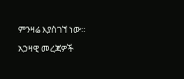ምንዛሬ እያስገኘ ነው። አኃዛዊ መረጃዎች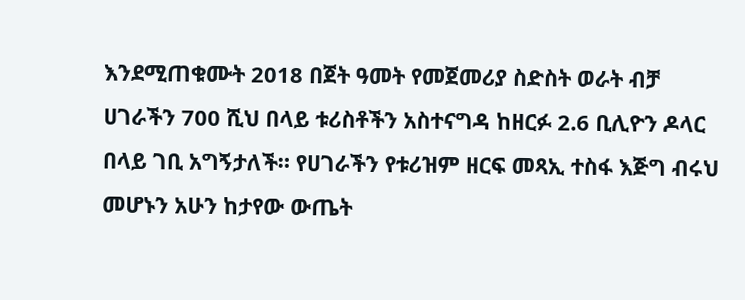እንደሚጠቁሙት 2018 በጀት ዓመት የመጀመሪያ ስድስት ወራት ብቻ ሀገራችን 700 ሺህ በላይ ቱሪስቶችን አስተናግዳ ከዘርፉ 2.6 ቢሊዮን ዶላር በላይ ገቢ አግኝታለች። የሀገራችን የቱሪዝም ዘርፍ መጻኢ ተስፋ እጅግ ብሩህ መሆኑን አሁን ከታየው ውጤት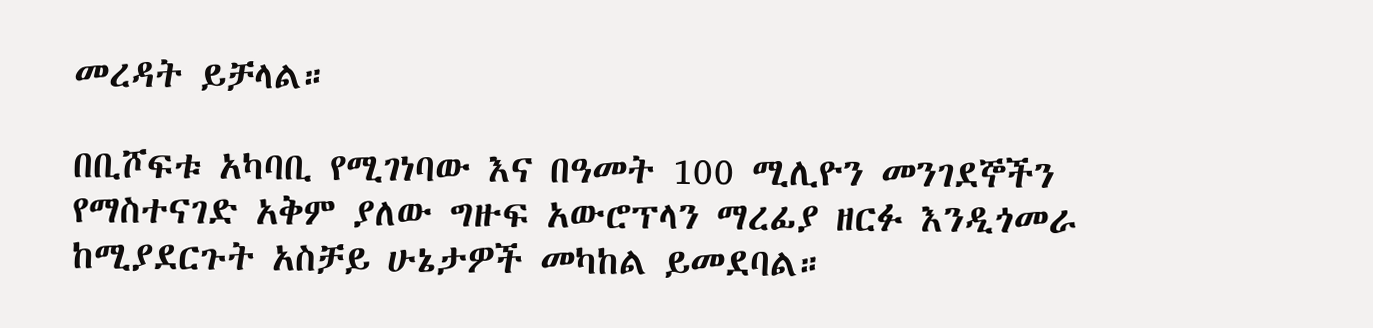መረዳት ይቻላል።

በቢሾፍቱ አካባቢ የሚገነባው እና በዓመት 100 ሚሊዮን መንገደኞችን የማስተናገድ አቅም ያለው ግዙፍ አውሮፕላን ማረፊያ ዘርፉ እንዲጎመራ ከሚያደርጉት አስቻይ ሁኔታዎች መካከል ይመደባል።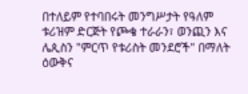በተለይም የተባበሩት መንግሥታት የዓለም ቱሪዝም ድርጅት የጮቄ ተራራን፣ ወንጪን እና ሌጲስን "ምርጥ የቱሪስት መንደሮች" በማለት ዕውቅና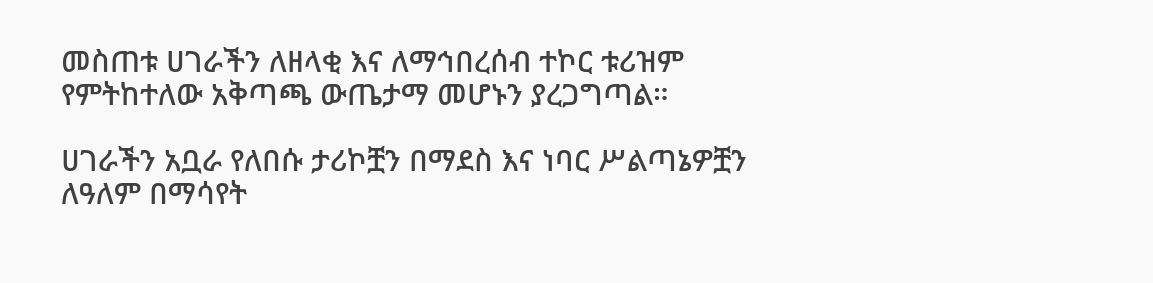መስጠቱ ሀገራችን ለዘላቂ እና ለማኅበረሰብ ተኮር ቱሪዝም የምትከተለው አቅጣጫ ውጤታማ መሆኑን ያረጋግጣል።

ሀገራችን አቧራ የለበሱ ታሪኮቿን በማደስ እና ነባር ሥልጣኔዎቿን ለዓለም በማሳየት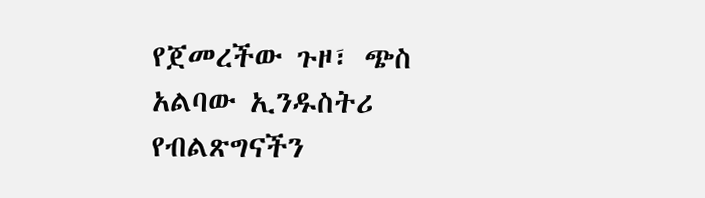የጀመረችው ጉዞ፣ ጭስ አልባው ኢንዱስትሪ የብልጽግናችን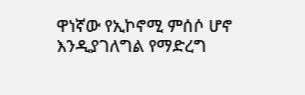ዋነኛው የኢኮኖሚ ምሰሶ ሆኖ እንዲያገለግል የማድረግ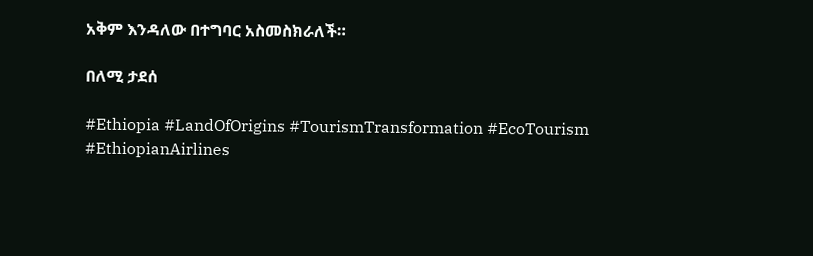አቅም እንዳለው በተግባር አስመስክራለች።

በለሚ ታደሰ

#Ethiopia #LandOfOrigins #TourismTransformation #EcoTourism #EthiopianAirlines